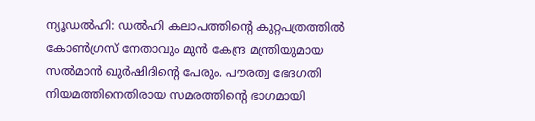ന്യൂഡൽഹി: ഡൽഹി കലാപത്തിൻ്റെ കുറ്റപത്രത്തിൽ കോൺഗ്രസ് നേതാവും മുൻ കേന്ദ്ര മന്ത്രിയുമായ സൽമാൻ ഖുർഷിദിൻ്റെ പേരും. പൗരത്വ ഭേദഗതി നിയമത്തിനെതിരായ സമരത്തിൻ്റെ ഭാഗമായി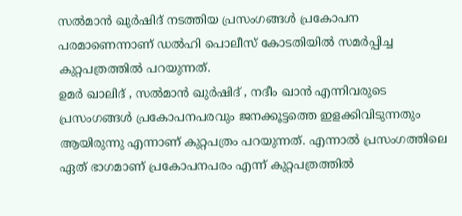സൽമാൻ ഖുർഷിദ് നടത്തിയ പ്രസംഗങ്ങൾ പ്രകോപന പരമാണെന്നാണ് ഡൽഹി പൊലീസ് കോടതിയിൽ സമർപ്പിച്ച കുറ്റപത്രത്തിൽ പറയുന്നത്.
ഉമർ ഖാലിദ് , സൽമാൻ ഖുർഷിദ് , നദീം ഖാൻ എന്നിവരുടെ പ്രസംഗങ്ങൾ പ്രകോപനപരവും ജനക്കൂട്ടത്തെ ഇളക്കിവിടുന്നതും ആയിരുന്നു എന്നാണ് കുറ്റപത്രം പറയുന്നത്. എന്നാൽ പ്രസംഗത്തിലെ ഏത് ഭാഗമാണ് പ്രകോപനപരം എന്ന് കുറ്റപത്രത്തിൽ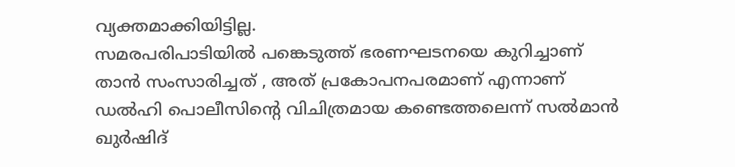വ്യക്തമാക്കിയിട്ടില്ല.
സമരപരിപാടിയിൽ പങ്കെടുത്ത് ഭരണഘടനയെ കുറിച്ചാണ് താൻ സംസാരിച്ചത് , അത് പ്രകോപനപരമാണ് എന്നാണ് ഡൽഹി പൊലീസിൻ്റെ വിചിത്രമായ കണ്ടെത്തലെന്ന് സൽമാൻ ഖുർഷിദ്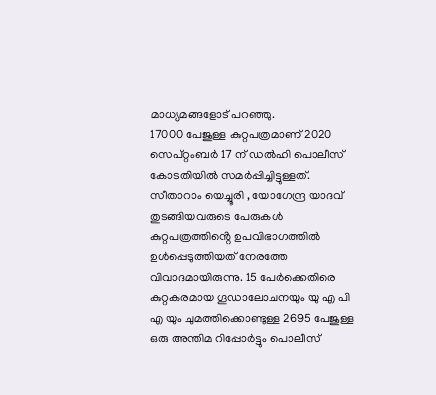മാധ്യമങ്ങളോട് പറഞ്ഞു.
17000 പേജുള്ള കുറ്റപത്രമാണ് 2020 സെപ്റ്റംബർ 17 ന് ഡൽഹി പൊലീസ് കോടതിയിൽ സമർപ്പിച്ചിട്ടുള്ളത്. സീതാറാം യെച്ചൂരി , യോഗേന്ദ്ര യാദവ് തുടങ്ങിയവരുടെ പേരുകൾ കുറ്റപത്രത്തിൻ്റെ ഉപവിഭാഗത്തിൽ ഉൾപ്പെടുത്തിയത് നേരത്തേ വിവാദമായിരുന്നു. 15 പേർക്കെതിരെ കുറ്റകരമായ ഗൂഡാലോചനയും യു എ പി എ യും ചുമത്തിക്കൊണ്ടുള്ള 2695 പേജുള്ള ഒരു അന്തിമ റിപ്പോർട്ടും പൊലീസ്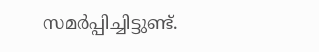സമർപ്പിച്ചിട്ടുണ്ട്.